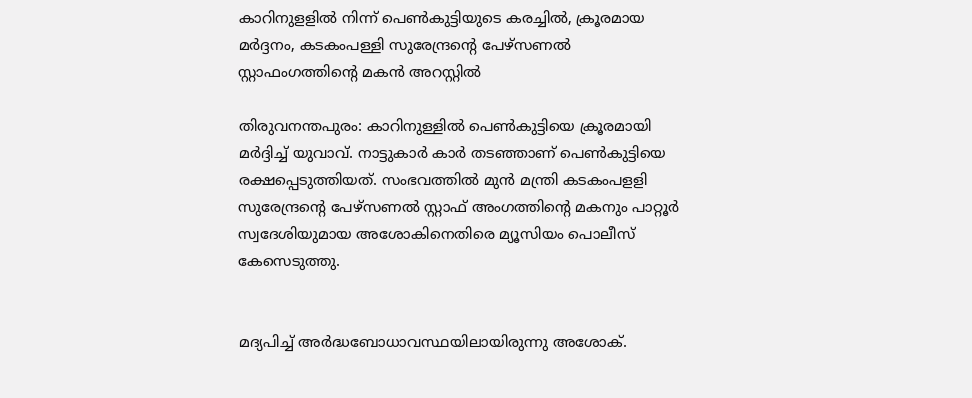കാറിനുളളില്‍ നിന്ന് പെണ്‍കുട്ടിയുടെ കരച്ചില്‍, ക്രൂരമായ മര്‍ദ്ദനം, കടകംപള്ളി സുരേന്ദ്രന്റെ പേഴ്‌സണല്‍ സ്റ്റാഫംഗത്തിന്റെ മകന്‍ അറസ്റ്റില്‍

തിരുവനന്തപുരം: കാറിനുള്ളില്‍ പെണ്‍കുട്ടിയെ ക്രൂരമായി മര്‍ദ്ദിച്ച്‌ യുവാവ്. നാട്ടുകാര്‍ കാര്‍ തടഞ്ഞാണ് പെണ്‍കുട്ടിയെ രക്ഷപ്പെടുത്തിയത്. സംഭവത്തില്‍ മുന്‍ മന്ത്രി കടകംപളളി സുരേന്ദ്രന്‍റെ പേഴ്‌സണല്‍ സ്റ്റാഫ് അംഗത്തിന്‍റെ മകനും പാറ്റൂര്‍ സ്വദേശിയുമായ അശോകിനെതിരെ മ്യൂസിയം പൊലീസ് കേസെടുത്തു.


മദ്യപിച്ച്‌ അര്‍ദ്ധബോധാവസ്ഥയിലായിരുന്നു അശോക്.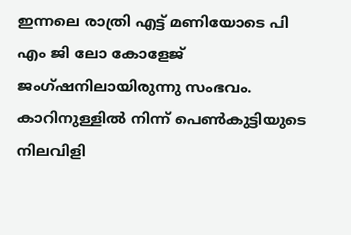ഇന്നലെ രാത്രി എട്ട് മണിയോടെ പി എം ജി ലോ കോളേജ് ജംഗ്ഷനിലായിരുന്നു സംഭവം. കാറിനുള്ളില്‍ നിന്ന് പെണ്‍കുട്ടിയുടെ നിലവിളി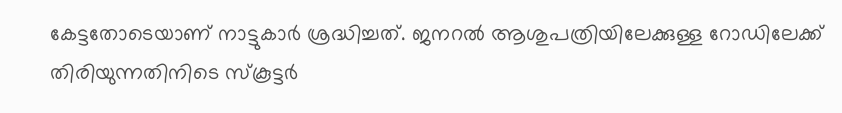കേട്ടതോടെയാണ് നാട്ടുകാര്‍ ശ്രദ്ധിച്ചത്. ജനറല്‍ ആശുപത്രിയിലേക്കുള്ള റോഡിലേക്ക് തിരിയുന്നതിനിടെ സ്‌കൂട്ടര്‍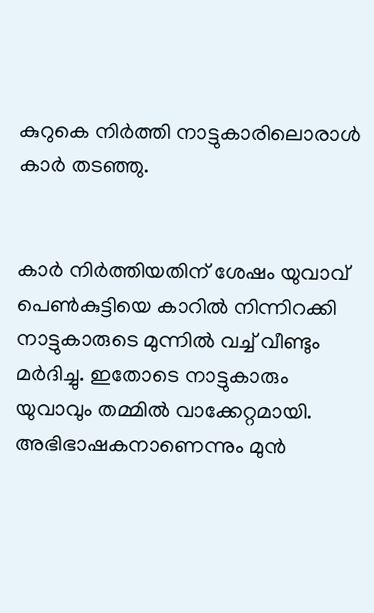കുറുകെ നിര്‍ത്തി നാട്ടുകാരിലൊരാള്‍ കാര്‍ തടഞ്ഞു.


കാര്‍ നിര്‍ത്തിയതിന് ശേഷം യുവാവ് പെണ്‍കുട്ടിയെ കാറില്‍ നിന്നിറക്കി നാട്ടുകാരുടെ മുന്നില്‍ വച്ച്‌ വീണ്ടും മര്‍ദിച്ചു. ഇതോടെ നാട്ടുകാരും യുവാവും തമ്മില്‍ വാക്കേറ്റമായി. അഭിഭാഷകനാണെന്നും മുന്‍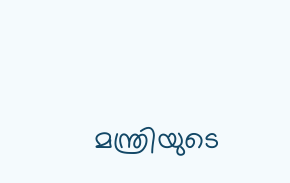മന്ത്രിയുടെ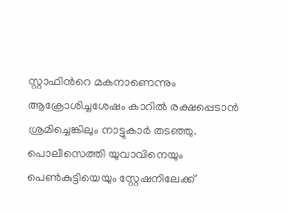സ്റ്റാഫിന്‍റെ മകനാണെന്നും ആക്രോശിച്ചശേഷം കാറില്‍ രക്ഷപ്പെടാന്‍ ശ്രമിച്ചെങ്കിലും നാട്ടുകാര്‍ തടഞ്ഞു.
പൊലീസെത്തി യുവാവിനെയും പെണ്‍കുട്ടിയെയും സ്റ്റേഷനിലേക്ക്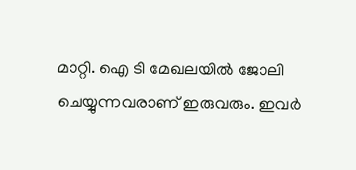മാറ്റി. ഐ ടി മേഖലയില്‍ ജോലി ചെയ്യുന്നവരാണ് ഇരുവരും. ഇവര്‍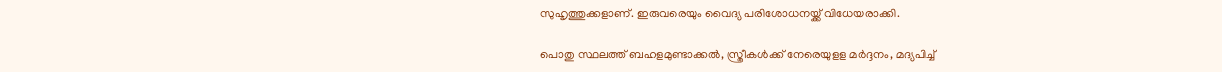സുഹൃത്തുക്കളാണ്. ഇരുവരെയും വൈദ്യ പരിശോധനയ്ക്ക് വിധേയരാക്കി.

പൊതു സ്ഥലത്ത് ബഹളമുണ്ടാക്കല്‍, സ്ത്രീകള്‍ക്ക് നേരെയുളള മര്‍ദ്ദനം, മദ്യപിച്ച്‌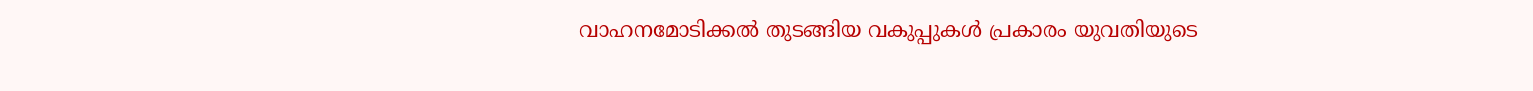വാഹനമോടിക്കല്‍ തുടങ്ങിയ വകുപ്പുകള്‍ പ്രകാരം യുവതിയുടെ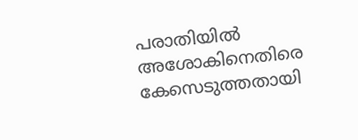പരാതിയില്‍ അശോകിനെതിരെ കേസെടുത്തതായി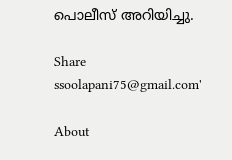പൊലീസ് അറിയിച്ചു.

Share
ssoolapani75@gmail.com'

About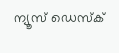ന്യൂസ് ഡെസ്ക്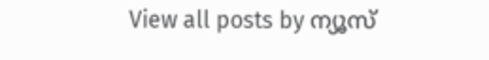View all posts by ന്യൂസ്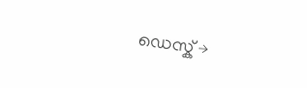ഡെസ്ക് →